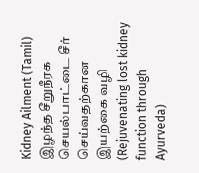Kidney Ailment (Tamil)
இழந்த சீறுநீரக செயல்பாட்டை சீர் செய்வதற்கான இயற்கை வழி
(Rejuvenating lost kidney function through Ayurveda)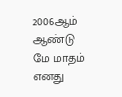2006ஆம் ஆண்டு மே மாதம் எனது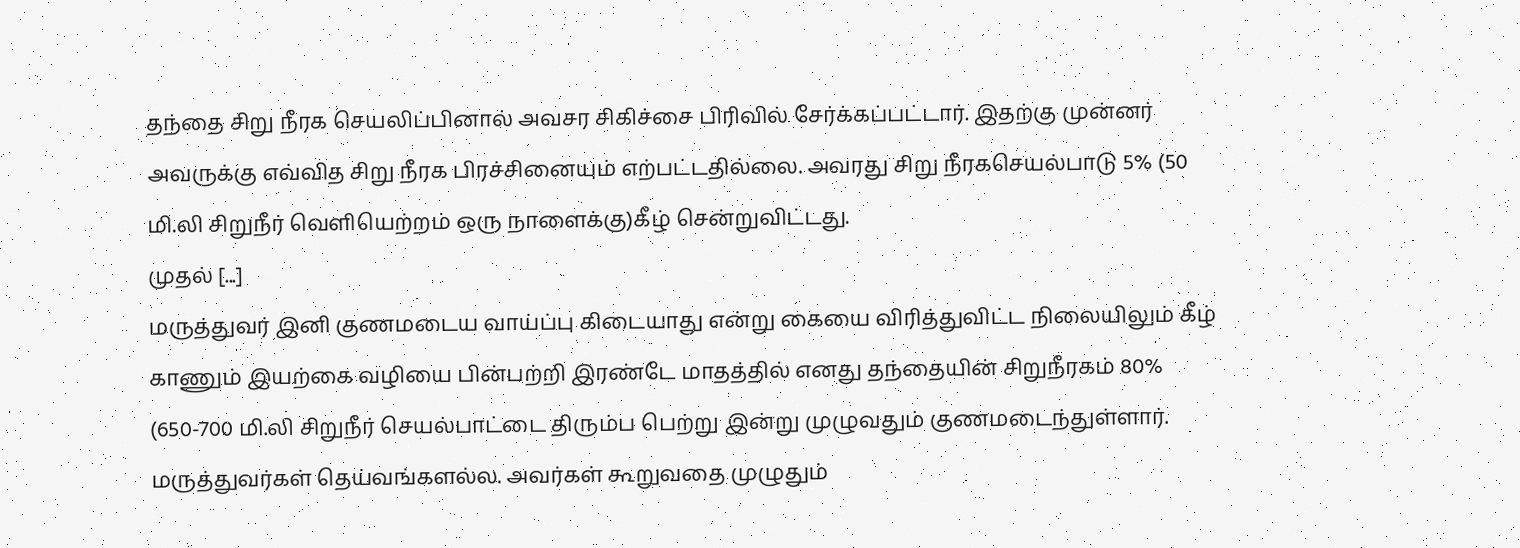தந்தை சிறு நீரக செயலிப்பினால் அவசர சிகிச்சை பிரிவில் சேர்க்கப்பட்டார். இதற்கு முன்னர் அவருக்கு எவ்வித சிறு நீரக பிரச்சினையும் எற்பட்டதில்லை. அவரது சிறு நீரகசெயல்பாடு 5% (50 மி.லி சிறுநீர் வெளியெற்றம் ஒரு நாளைக்கு)கீழ் சென்றுவிட்டது.
முதல் [...]
மருத்துவர் இனி குணமடைய வாய்ப்பு கிடையாது என்று கையை விரித்துவிட்ட நிலையிலும் கீழ் காணும் இயற்கை வழியை பின்பற்றி இரண்டே மாதத்தில் எனது தந்தையின் சிறுநீரகம் 80% (650-700 மி.லி சிறுநீர் செயல்பாட்டை திரும்ப பெற்று இன்று முழுவதும் குணமடைந்துள்ளார்.
மருத்துவர்கள் தெய்வங்களல்ல. அவர்கள் கூறுவதை முழுதும்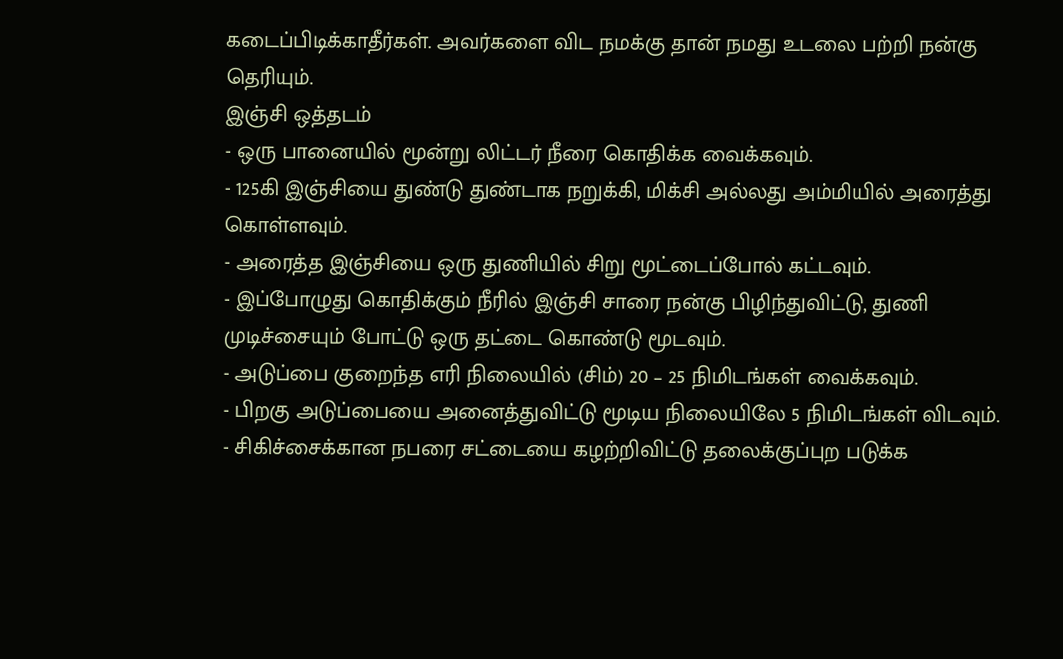கடைப்பிடிக்காதீர்கள். அவர்களை விட நமக்கு தான் நமது உடலை பற்றி நன்கு தெரியும்.
இஞ்சி ஒத்தடம்
- ஒரு பானையில் மூன்று லிட்டர் நீரை கொதிக்க வைக்கவும்.
- 125கி இஞ்சியை துண்டு துண்டாக நறுக்கி, மிக்சி அல்லது அம்மியில் அரைத்து கொள்ளவும்.
- அரைத்த இஞ்சியை ஒரு துணியில் சிறு மூட்டைப்போல் கட்டவும்.
- இப்போழுது கொதிக்கும் நீரில் இஞ்சி சாரை நன்கு பிழிந்துவிட்டு, துணி முடிச்சையும் போட்டு ஒரு தட்டை கொண்டு மூடவும்.
- அடுப்பை குறைந்த எரி நிலையில் (சிம்) 20 – 25 நிமிடங்கள் வைக்கவும்.
- பிறகு அடுப்பையை அனைத்துவிட்டு மூடிய நிலையிலே 5 நிமிடங்கள் விடவும்.
- சிகிச்சைக்கான நபரை சட்டையை கழற்றிவிட்டு தலைக்குப்புற படுக்க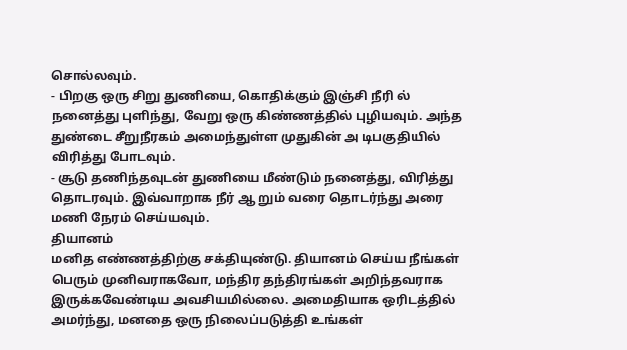சொல்லவும்.
- பிறகு ஒரு சிறு துணியை, கொதிக்கும் இஞ்சி நீரி ல் நனைத்து புளிந்து, வேறு ஒரு கிண்ணத்தில் புழியவும். அந்த துண்டை சீறுநீரகம் அமைந்துள்ள முதுகின் அ டிபகுதியில் விரித்து போடவும்.
- சூடு தணிந்தவுடன் துணியை மீண்டும் நனைத்து, விரித்து தொடரவும். இவ்வாறாக நீர் ஆ றும் வரை தொடர்ந்து அரை மணி நேரம் செய்யவும்.
தியானம்
மனித எண்ணத்திற்கு சக்தியுண்டு. தியானம் செய்ய நீங்கள் பெரும் முனிவராகவோ, மந்திர தந்திரங்கள் அறிந்தவராக இருக்கவேண்டிய அவசியமில்லை. அமைதியாக ஒரிடத்தில் அமர்ந்து, மனதை ஒரு நிலைப்படுத்தி உங்கள்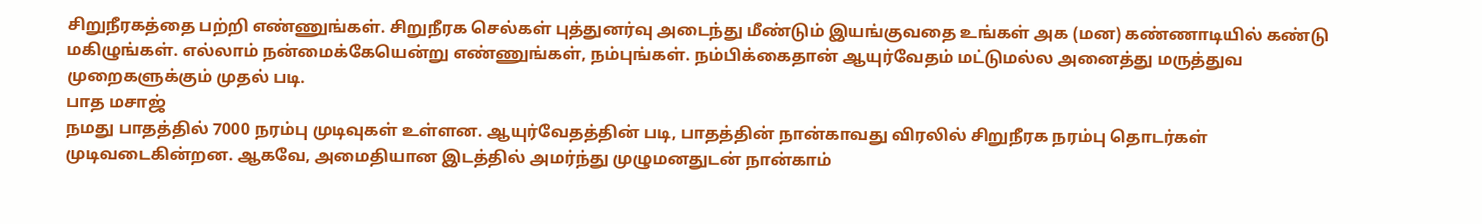சிறுநீரகத்தை பற்றி எண்ணுங்கள். சிறுநீரக செல்கள் புத்துனர்வு அடைந்து மீண்டும் இயங்குவதை உங்கள் அக (மன) கண்ணாடியில் கண்டு மகிழுங்கள். எல்லாம் நன்மைக்கேயென்று எண்ணுங்கள், நம்புங்கள். நம்பிக்கைதான் ஆயுர்வேதம் மட்டுமல்ல அனைத்து மருத்துவ முறைகளுக்கும் முதல் படி.
பாத மசாஜ்
நமது பாதத்தில் 7000 நரம்பு முடிவுகள் உள்ளன. ஆயுர்வேதத்தின் படி, பாதத்தின் நான்காவது விரலில் சிறுநீரக நரம்பு தொடர்கள் முடிவடைகின்றன. ஆகவே, அமைதியான இடத்தில் அமர்ந்து முழுமனதுடன் நான்காம்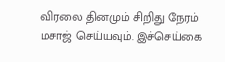விரலை தினமும் சிறிது நேரம் மசாஜ் செய்யவும். இச்செய்கை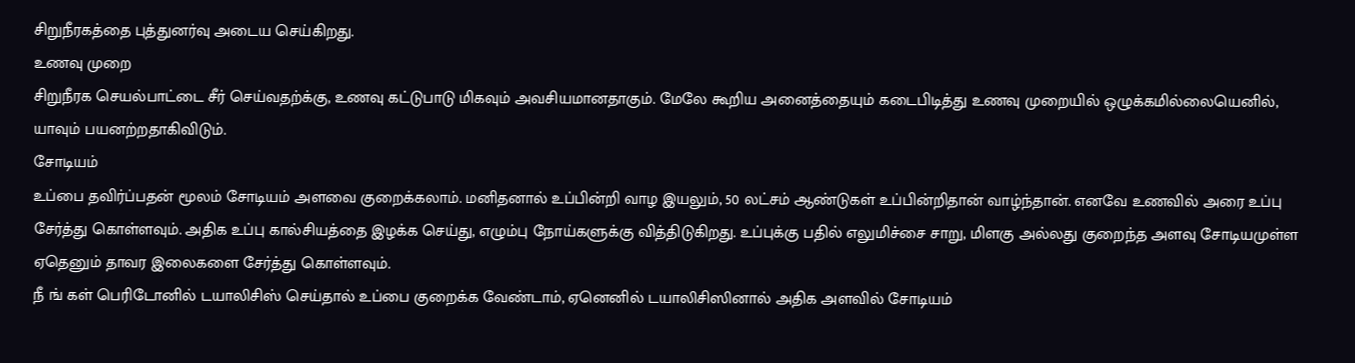சிறுநீரகத்தை புத்துனர்வு அடைய செய்கிறது.
உணவு முறை
சிறுநீரக செயல்பாட்டை சீர் செய்வதற்க்கு, உணவு கட்டுபாடு மிகவும் அவசியமானதாகும். மேலே கூறிய அனைத்தையும் கடைபிடித்து உணவு முறையில் ஒழுக்கமில்லையெனில், யாவும் பயனற்றதாகிவிடும்.
சோடியம்
உப்பை தவிர்ப்பதன் மூலம் சோடியம் அளவை குறைக்கலாம். மனிதனால் உப்பின்றி வாழ இயலும், 50 லட்சம் ஆண்டுகள் உப்பின்றிதான் வாழ்ந்தான். எனவே உணவில் அரை உப்பு சேர்த்து கொள்ளவும். அதிக உப்பு கால்சியத்தை இழக்க செய்து, எழும்பு நோய்களுக்கு வித்திடுகிறது. உப்புக்கு பதில் எலுமிச்சை சாறு, மிளகு அல்லது குறைந்த அளவு சோடியமுள்ள ஏதெனும் தாவர இலைகளை சேர்த்து கொள்ளவும்.
நீ ங் கள் பெரிடோனில் டயாலிசிஸ் செய்தால் உப்பை குறைக்க வேண்டாம், ஏனெனில் டயாலிசிஸினால் அதிக அளவில் சோடியம்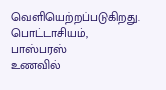வெளியெற்றப்படுகிறது.
பொட்டாசியம், பாஸ்பரஸ்
உணவில்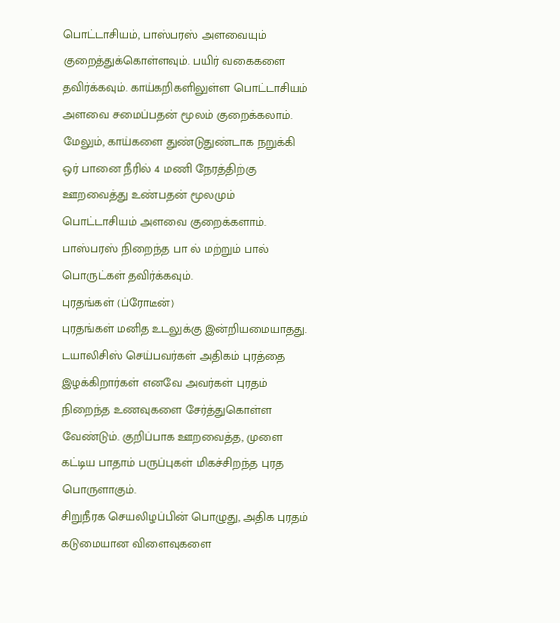பொட்டாசியம், பாஸ்பரஸ் அளவையும் குறைத்துக்கொள்ளவும். பயிர் வகைகளை தவிர்க்கவும். காய்கறிகளிலுள்ள பொட்டாசியம் அளவை சமைப்பதன் மூலம் குறைக்கலாம். மேலும், காய்களை துண்டுதுண்டாக நறுக்கி ஒர் பானை நீரில் 4 மணி நேரத்திற்கு ஊறவைத்து உண்பதன் மூலமும் பொட்டாசியம் அளவை குறைக்களாம். பாஸ்பரஸ் நிறைந்த பா ல் மற்றும் பால் பொருட்கள் தவிர்க்கவும்.
புரதங்கள் (ப்ரோடீன்)
புரதங்கள் மனித உடலுக்கு இன்றியமையாதது. டயாலிசிஸ் செய்பவர்கள் அதிகம் புரத்தை இழக்கிறார்கள் எனவே அவர்கள் புரதம் நிறைந்த உணவுகளை சேர்த்துகொள்ள வேண்டும். குறிப்பாக ஊறவைத்த, முளை கட்டிய பாதாம் பருப்புகள் மிகச்சிறந்த புரத பொருளாகும்.
சிறுநீரக செயலிழப்பின் பொழுது, அதிக புரதம் கடுமையான விளைவுகளை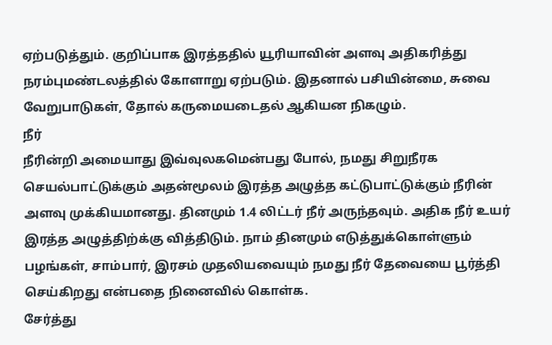ஏற்படுத்தும். குறிப்பாக இரத்ததில் யூரியாவின் அளவு அதிகரித்து நரம்புமண்டலத்தில் கோளாறு ஏற்படும். இதனால் பசியின்மை, சுவை வேறுபாடுகள், தோல் கருமையடைதல் ஆகியன நிகழும்.
நீர்
நீரின்றி அமையாது இவ்வுலகமென்பது போல், நமது சிறுநீரக செயல்பாட்டுக்கும் அதன்மூலம் இரத்த அழுத்த கட்டுபாட்டுக்கும் நீரின் அளவு முக்கியமானது. தினமும் 1.4 லிட்டர் நீர் அருந்தவும். அதிக நீர் உயர் இரத்த அழுத்திற்க்கு வித்திடும். நாம் தினமும் எடுத்துக்கொள்ளும் பழங்கள், சாம்பார், இரசம் முதலியவையும் நமது நீர் தேவையை பூர்த்தி செய்கிறது என்பதை நினைவில் கொள்க.
சேர்த்து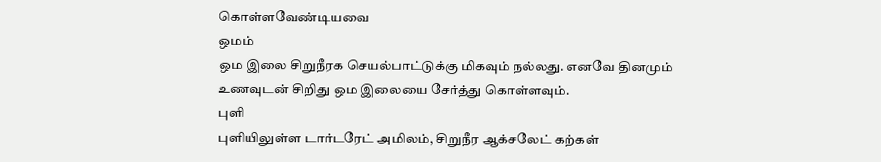கொள்ளவேண்டியவை
ஒமம்
ஒம இலை சிறுநீரக செயல்பாட்டுக்கு மிகவும் நல்லது. எனவே தினமும் உணவுடன் சிறிது ஒம இலையை சேர்த்து கொள்ளவும்.
புளி
புளியிலுள்ள டார்டரேட் அமிலம், சிறுநீர ஆக்சலேட் கற்கள்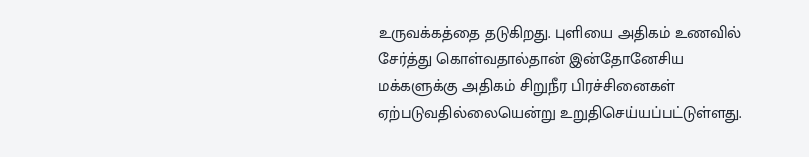உருவக்கத்தை தடுகிறது. புளியை அதிகம் உணவில் சேர்த்து கொள்வதால்தான் இன்தோனேசிய மக்களுக்கு அதிகம் சிறுநீர பிரச்சினைகள் ஏற்படுவதில்லையென்று உறுதிசெய்யப்பட்டுள்ளது.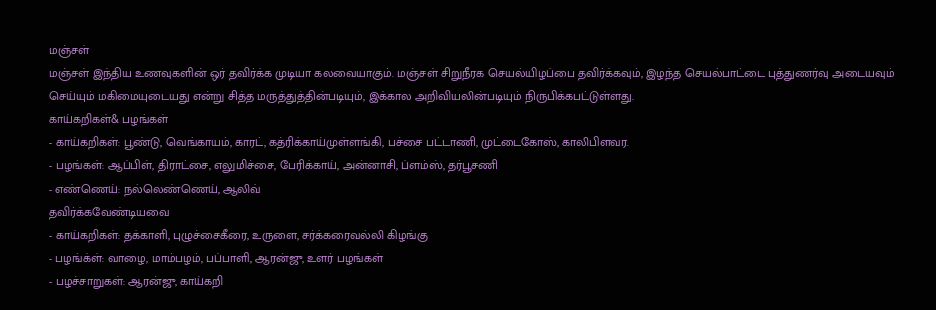மஞ்சள்
மஞ்சள் இந்திய உணவுகளின் ஒர் தவிர்க்க முடியா கலவையாகும். மஞ்சள் சிறுநீரக செயல்யிழப்பை தவிர்க்கவும், இழந்த செயல்பாட்டை புத்துணர்வு அடையவும் செய்யும் மகிமையுடையது என்று சித்த மருத்துத்தின்படியும், இக்கால அறிவியலின்படியும் நிருபிக்கபட்டுள்ளது.
காய்கறிகள்& பழங்கள்
- காய்கறிகள்: பூண்டு, வெங்காயம், காரட், கத்ரிக்காய்முள்ளங்கி, பச்சை பட்டாணி, முட்டைகோஸ், காலிபிளவர.
- பழங்கள்: ஆப்பிள், திராட்சை, எலுமிச்சை, பேரிக்காய், அன்னாசி, ப்ளம்ஸ், தர்பூசணி
- எண்ணெய்: நல்லெண்ணெய், ஆலிவ்
தவிர்க்கவேண்டியவை
- காய்கறிகள்: தக்காளி, புழுச்சைகீரை, உருளை, சர்க்கரைவல்லி கிழங்கு
- பழங்க்ள்: வாழை, மாம்பழம், பப்பாளி, ஆரன்ஜு, உளர் பழங்கள்
- பழச்சாறுகள்: ஆரன்ஜு, காய்கறி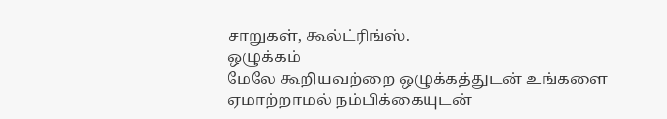சாறுகள், கூல்ட்ரிங்ஸ்.
ஒழுக்கம்
மேலே கூறியவற்றை ஒழுக்கத்துடன் உங்களை ஏமாற்றாமல் நம்பிக்கையுடன்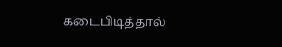கடைபிடித்தால்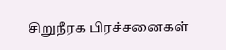சிறுநீரக பிரச்சனைகள்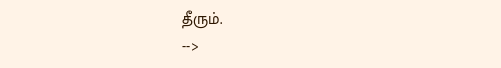தீரும்.
-->